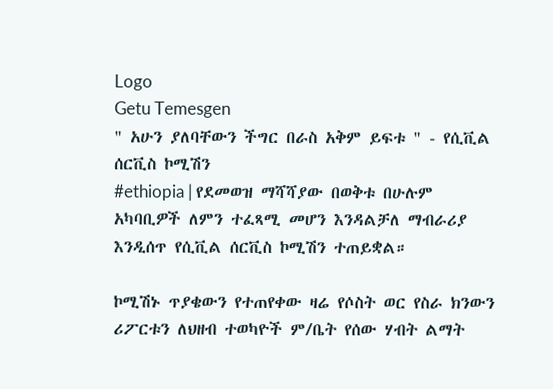Logo
Getu Temesgen
" አሁን ያለባቸውን ችግር በራስ አቅም ይፍቱ " - የሲቪል ሰርቪስ ኮሚሽን
#ethiopia | የደመወዝ ማሻሻያው በወቅቱ በሁሉም አካባቢዎች ለምን ተፈጻሚ መሆን እንዳልቻለ ማብራሪያ እንዲሰጥ የሲቪል ሰርቪስ ኮሚሽን ተጠይቋል።

ኮሚሽኑ ጥያቄውን የተጠየቀው ዛሬ የሶስት ወር የስራ ክንውን ሪፖርቱን ለህዘብ ተወካዮች ም/ቤት የሰው ሃብት ልማት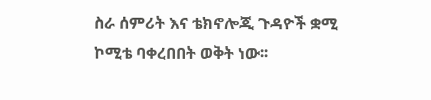ስራ ሰምሪት እና ቴክኖሎጂ ጉዳዮች ቋሚ ኮሚቴ ባቀረበበት ወቅት ነው፡፡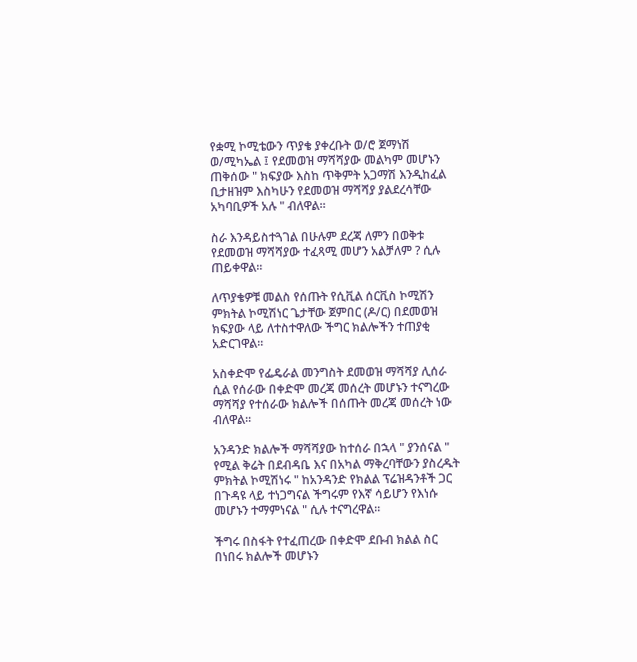የቋሚ ኮሚቴውን ጥያቄ ያቀረቡት ወ/ሮ ጀማነሽ ወ/ሚካኤል ፤ የደመወዝ ማሻሻያው መልካም መሆኑን ጠቅሰው " ክፍያው እስከ ጥቅምት አጋማሽ እንዲከፈል ቢታዘዝም እስካሁን የደመወዝ ማሻሻያ ያልደረሳቸው አካባቢዎች አሉ " ብለዋል።

ስራ እንዳይስተጓገል በሁሉም ደረጃ ለምን በወቅቱ የደመወዝ ማሻሻያው ተፈጻሚ መሆን አልቻለም ? ሲሉ ጠይቀዋል፡፡

ለጥያቄዎቹ መልስ የሰጡት የሲቪል ሰርቪስ ኮሚሽን ምክትል ኮሚሽነር ጌታቸው ጀምበር (ዶ/ር) በደመወዝ ክፍያው ላይ ለተስተዋለው ችግር ክልሎችን ተጠያቂ አድርገዋል።

አስቀድሞ የፌዴራል መንግስት ደመወዝ ማሻሻያ ሊሰራ ሲል የሰራው በቀድሞ መረጃ መሰረት መሆኑን ተናግረው ማሻሻያ የተሰራው ክልሎች በሰጡት መረጃ መሰረት ነው ብለዋል።

አንዳንድ ክልሎች ማሻሻያው ከተሰራ በኋላ " ያንሰናል " የሚል ቅሬት በደብዳቤ እና በአካል ማቅረባቸውን ያስረዱት ምክትል ኮሚሽነሩ " ከአንዳንድ የክልል ፕሬዝዳንቶች ጋር በጉዳዩ ላይ ተነጋግናል ችግሩም የእኛ ሳይሆን የእነሱ መሆኑን ተማምነናል " ሲሉ ተናግረዋል።

ችግሩ በስፋት የተፈጠረው በቀድሞ ደቡብ ክልል ስር በነበሩ ክልሎች መሆኑን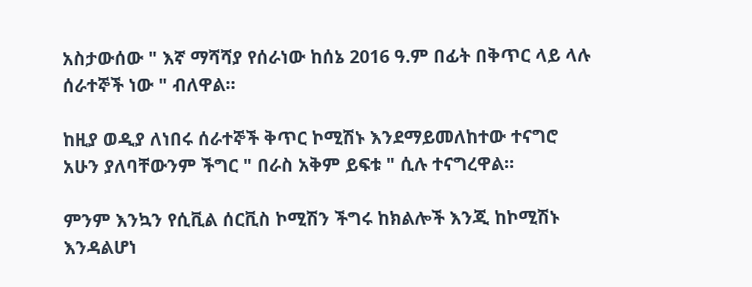አስታውሰው " እኛ ማሻሻያ የሰራነው ከሰኔ 2016 ዓ.ም በፊት በቅጥር ላይ ላሉ ሰራተኞች ነው " ብለዋል።

ከዚያ ወዲያ ለነበሩ ሰራተኞች ቅጥር ኮሚሽኑ እንደማይመለከተው ተናግሮ አሁን ያለባቸውንም ችግር " በራስ አቅም ይፍቱ " ሲሉ ተናግረዋል።

ምንም እንኳን የሲቪል ሰርቪስ ኮሚሽን ችግሩ ከክልሎች እንጂ ከኮሚሽኑ እንዳልሆነ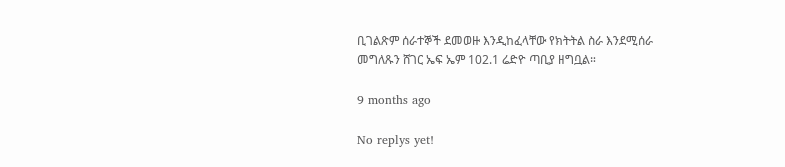ቢገልጽም ሰራተኞች ደመወዙ እንዲከፈላቸው የክትትል ስራ እንደሚሰራ መግለጹን ሸገር ኤፍ ኤም 102.1 ሬድዮ ጣቢያ ዘግቧል።

9 months ago

No replys yet!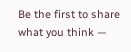Be the first to share what you think —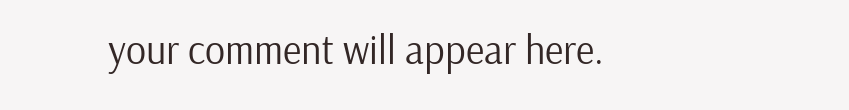your comment will appear here.